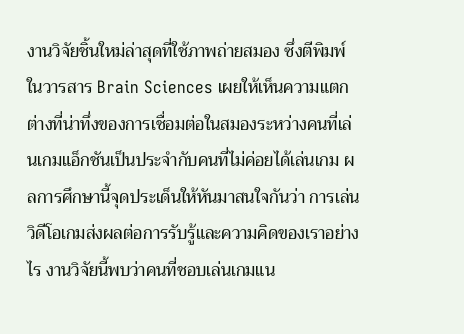งานวิจัยชิ้นใหม่ล่าสุดที่ใช้ภาพถ่ายสมอง ซึ่งตีพิมพ์ในวารสาร Brain Sciences เผยให้เห็นความแตกต่างที่น่าทึ่งของการเชื่อมต่อในสมองระหว่างคนที่เล่นเกมแอ็กชันเป็นประจำกับคนที่ไม่ค่อยได้เล่นเกม ผลการศึกษานี้จุดประเด็นให้หันมาสนใจกันว่า การเล่นวิดีโอเกมส่งผลต่อการรับรู้และความคิดของเราอย่างไร งานวิจัยนี้พบว่าคนที่ชอบเล่นเกมแน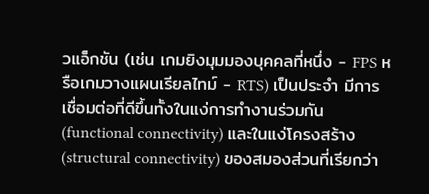วแอ็กชัน (เช่น เกมยิงมุมมองบุคคลที่หนึ่ง - FPS หรือเกมวางแผนเรียลไทม์ - RTS) เป็นประจำ มีการเชื่อมต่อที่ดีขึ้นทั้งในแง่การทำงานร่วมกัน (functional connectivity) และในแง่โครงสร้าง (structural connectivity) ของสมองส่วนที่เรียกว่า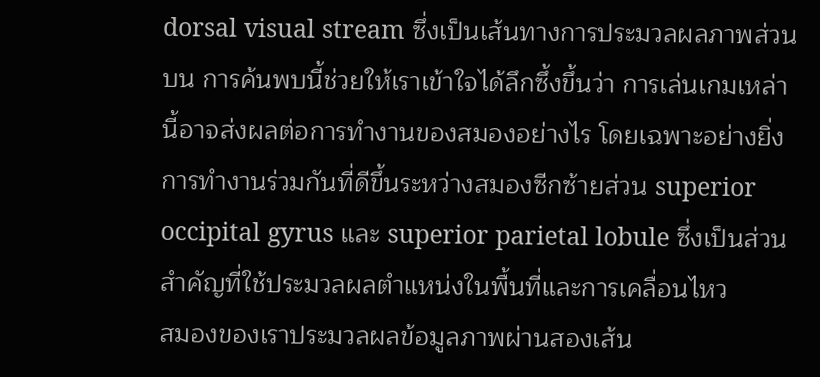dorsal visual stream ซึ่งเป็นเส้นทางการประมวลผลภาพส่วนบน การค้นพบนี้ช่วยให้เราเข้าใจได้ลึกซึ้งขึ้นว่า การเล่นเกมเหล่านี้อาจส่งผลต่อการทำงานของสมองอย่างไร โดยเฉพาะอย่างยิ่ง การทำงานร่วมกันที่ดีขึ้นระหว่างสมองซีกซ้ายส่วน superior occipital gyrus และ superior parietal lobule ซึ่งเป็นส่วนสำคัญที่ใช้ประมวลผลตำแหน่งในพื้นที่และการเคลื่อนไหว
สมองของเราประมวลผลข้อมูลภาพผ่านสองเส้น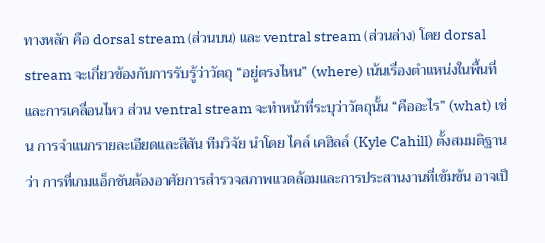ทางหลัก คือ dorsal stream (ส่วนบน) และ ventral stream (ส่วนล่าง) โดย dorsal stream จะเกี่ยวข้องกับการรับรู้ว่าวัตถุ “อยู่ตรงไหน” (where) เน้นเรื่องตำแหน่งในพื้นที่และการเคลื่อนไหว ส่วน ventral stream จะทำหน้าที่ระบุว่าวัตถุนั้น “คืออะไร” (what) เช่น การจำแนกรายละเอียดและสีสัน ทีมวิจัย นำโดย ไคล์ เคฮิลล์ (Kyle Cahill) ตั้งสมมติฐานว่า การที่เกมแอ็กชันต้องอาศัยการสำรวจสภาพแวดล้อมและการประสานงานที่เข้มข้น อาจเป็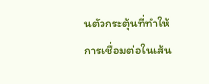นตัวกระตุ้นที่ทำให้การเชื่อมต่อในเส้น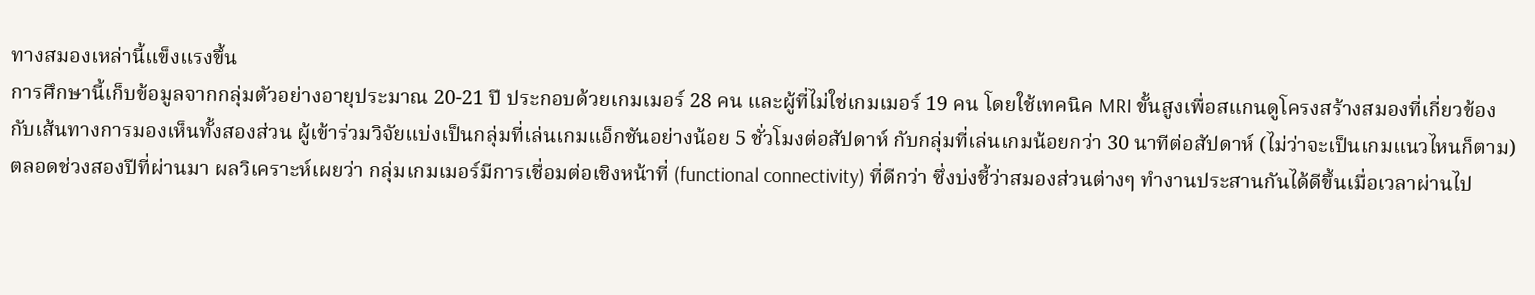ทางสมองเหล่านี้แข็งแรงขึ้น
การศึกษานี้เก็บข้อมูลจากกลุ่มตัวอย่างอายุประมาณ 20-21 ปี ประกอบด้วยเกมเมอร์ 28 คน และผู้ที่ไม่ใช่เกมเมอร์ 19 คน โดยใช้เทคนิค MRI ขั้นสูงเพื่อสแกนดูโครงสร้างสมองที่เกี่ยวข้องกับเส้นทางการมองเห็นทั้งสองส่วน ผู้เข้าร่วมวิจัยแบ่งเป็นกลุ่มที่เล่นเกมแอ็กชันอย่างน้อย 5 ชั่วโมงต่อสัปดาห์ กับกลุ่มที่เล่นเกมน้อยกว่า 30 นาทีต่อสัปดาห์ (ไม่ว่าจะเป็นเกมแนวไหนก็ตาม) ตลอดช่วงสองปีที่ผ่านมา ผลวิเคราะห์เผยว่า กลุ่มเกมเมอร์มีการเชื่อมต่อเชิงหน้าที่ (functional connectivity) ที่ดีกว่า ซึ่งบ่งชี้ว่าสมองส่วนต่างๆ ทำงานประสานกันได้ดีขึ้นเมื่อเวลาผ่านไป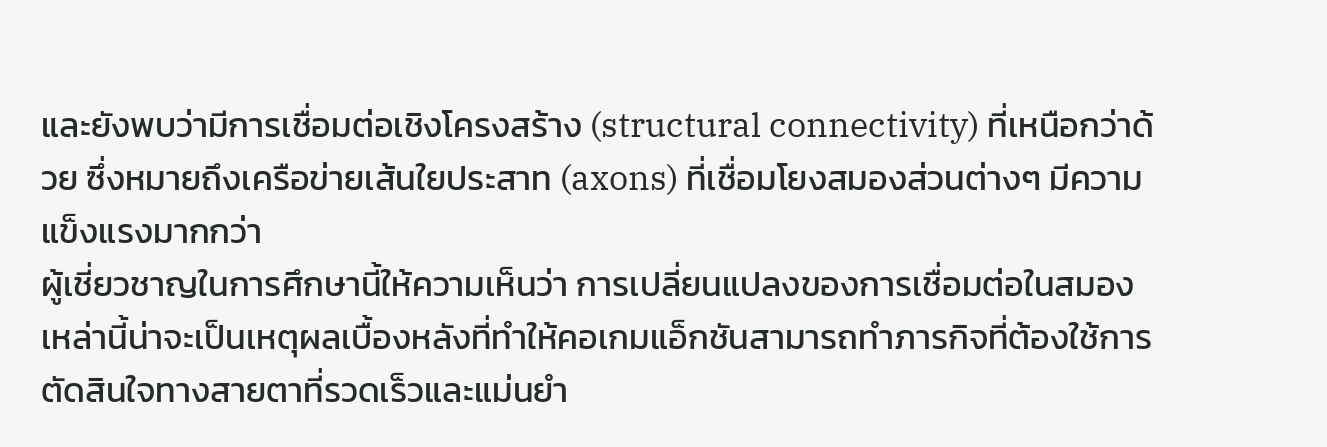และยังพบว่ามีการเชื่อมต่อเชิงโครงสร้าง (structural connectivity) ที่เหนือกว่าด้วย ซึ่งหมายถึงเครือข่ายเส้นใยประสาท (axons) ที่เชื่อมโยงสมองส่วนต่างๆ มีความแข็งแรงมากกว่า
ผู้เชี่ยวชาญในการศึกษานี้ให้ความเห็นว่า การเปลี่ยนแปลงของการเชื่อมต่อในสมองเหล่านี้น่าจะเป็นเหตุผลเบื้องหลังที่ทำให้คอเกมแอ็กชันสามารถทำภารกิจที่ต้องใช้การตัดสินใจทางสายตาที่รวดเร็วและแม่นยำ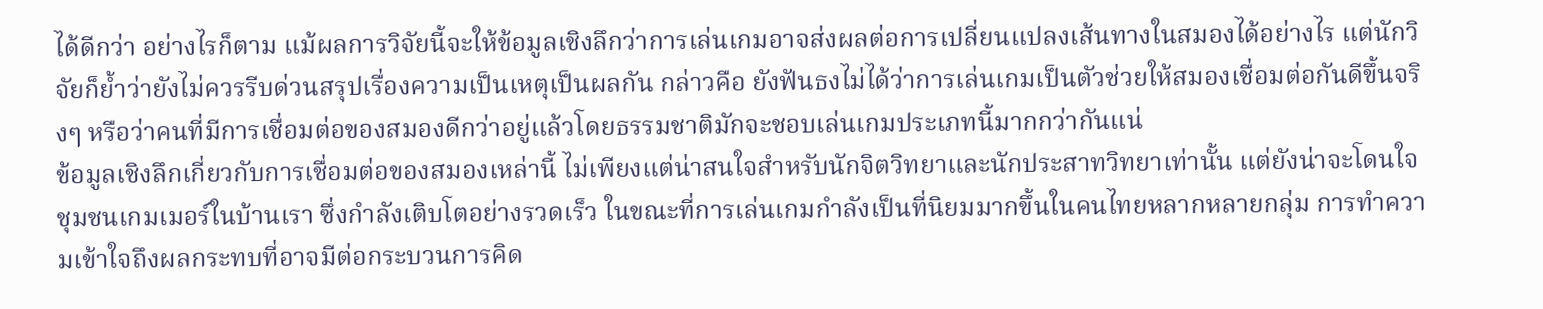ได้ดีกว่า อย่างไรก็ตาม แม้ผลการวิจัยนี้จะให้ข้อมูลเชิงลึกว่าการเล่นเกมอาจส่งผลต่อการเปลี่ยนแปลงเส้นทางในสมองได้อย่างไร แต่นักวิจัยก็ย้ำว่ายังไม่ควรรีบด่วนสรุปเรื่องความเป็นเหตุเป็นผลกัน กล่าวคือ ยังฟันธงไม่ได้ว่าการเล่นเกมเป็นตัวช่วยให้สมองเชื่อมต่อกันดีขึ้นจริงๆ หรือว่าคนที่มีการเชื่อมต่อของสมองดีกว่าอยู่แล้วโดยธรรมชาติมักจะชอบเล่นเกมประเภทนี้มากกว่ากันแน่
ข้อมูลเชิงลึกเกี่ยวกับการเชื่อมต่อของสมองเหล่านี้ ไม่เพียงแต่น่าสนใจสำหรับนักจิตวิทยาและนักประสาทวิทยาเท่านั้น แต่ยังน่าจะโดนใจชุมชนเกมเมอร์ในบ้านเรา ซึ่งกำลังเติบโตอย่างรวดเร็ว ในขณะที่การเล่นเกมกำลังเป็นที่นิยมมากขึ้นในคนไทยหลากหลายกลุ่ม การทำความเข้าใจถึงผลกระทบที่อาจมีต่อกระบวนการคิด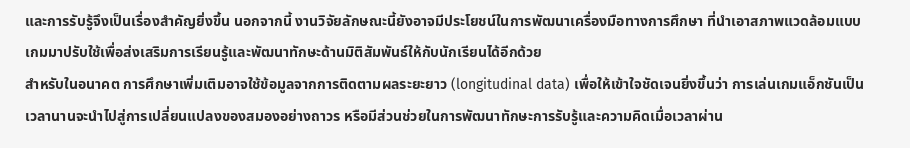และการรับรู้จึงเป็นเรื่องสำคัญยิ่งขึ้น นอกจากนี้ งานวิจัยลักษณะนี้ยังอาจมีประโยชน์ในการพัฒนาเครื่องมือทางการศึกษา ที่นำเอาสภาพแวดล้อมแบบเกมมาปรับใช้เพื่อส่งเสริมการเรียนรู้และพัฒนาทักษะด้านมิติสัมพันธ์ให้กับนักเรียนได้อีกด้วย
สำหรับในอนาคต การศึกษาเพิ่มเติมอาจใช้ข้อมูลจากการติดตามผลระยะยาว (longitudinal data) เพื่อให้เข้าใจชัดเจนยิ่งขึ้นว่า การเล่นเกมแอ็กชันเป็นเวลานานจะนำไปสู่การเปลี่ยนแปลงของสมองอย่างถาวร หรือมีส่วนช่วยในการพัฒนาทักษะการรับรู้และความคิดเมื่อเวลาผ่าน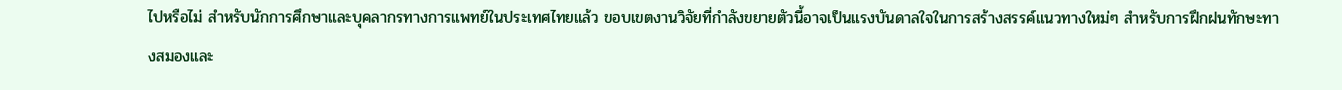ไปหรือไม่ สำหรับนักการศึกษาและบุคลากรทางการแพทย์ในประเทศไทยแล้ว ขอบเขตงานวิจัยที่กำลังขยายตัวนี้อาจเป็นแรงบันดาลใจในการสร้างสรรค์แนวทางใหม่ๆ สำหรับการฝึกฝนทักษะทางสมองและ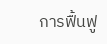การฟื้นฟู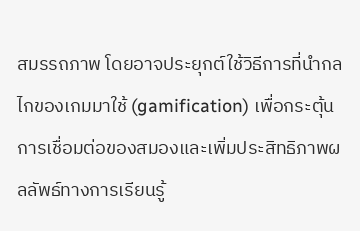สมรรถภาพ โดยอาจประยุกต์ใช้วิธีการที่นำกลไกของเกมมาใช้ (gamification) เพื่อกระตุ้นการเชื่อมต่อของสมองและเพิ่มประสิทธิภาพผลลัพธ์ทางการเรียนรู้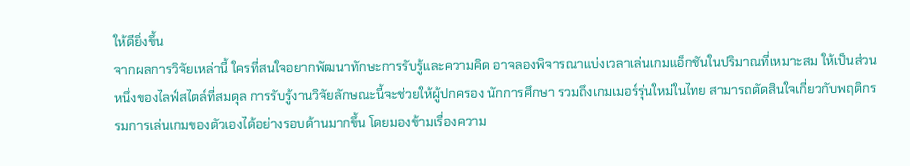ให้ดียิ่งขึ้น
จากผลการวิจัยเหล่านี้ ใครที่สนใจอยากพัฒนาทักษะการรับรู้และความคิด อาจลองพิจารณาแบ่งเวลาเล่นเกมแอ็กชันในปริมาณที่เหมาะสม ให้เป็นส่วนหนึ่งของไลฟ์สไตล์ที่สมดุล การรับรู้งานวิจัยลักษณะนี้จะช่วยให้ผู้ปกครอง นักการศึกษา รวมถึงเกมเมอร์รุ่นใหม่ในไทย สามารถตัดสินใจเกี่ยวกับพฤติกรรมการเล่นเกมของตัวเองได้อย่างรอบด้านมากขึ้น โดยมองข้ามเรื่องความ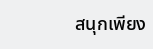สนุกเพียง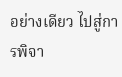อย่างเดียว ไปสู่การพิจา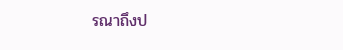รณาถึงป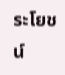ระโยชน์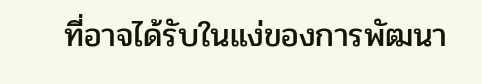ที่อาจได้รับในแง่ของการพัฒนา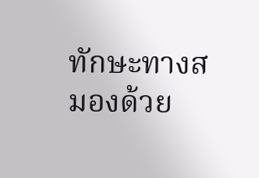ทักษะทางสมองด้วย